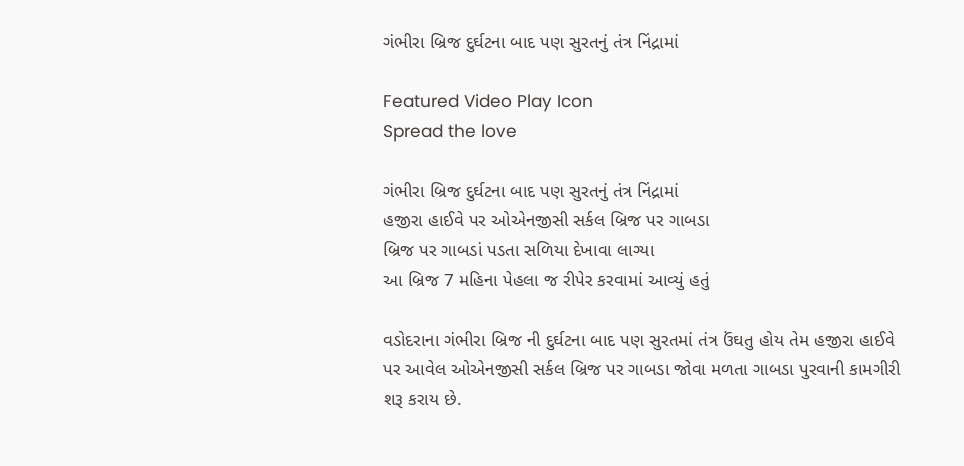ગંભીરા બ્રિજ દુર્ઘટના બાદ પણ સુરતનું તંત્ર નિંદ્રામાં

Featured Video Play Icon
Spread the love

ગંભીરા બ્રિજ દુર્ઘટના બાદ પણ સુરતનું તંત્ર નિંદ્રામાં
હજીરા હાઈવે પર ઓએનજીસી સર્કલ બ્રિજ પર ગાબડા
બ્રિજ પર ગાબડાં પડતા સળિયા દેખાવા લાગ્યા
આ બ્રિજ 7 મહિના પેહલા જ રીપેર કરવામાં આવ્યું હતું

વડોદરાના ગંભીરા બ્રિજ ની દુર્ઘટના બાદ પણ સુરતમાં તંત્ર ઉંઘતુ હોય તેમ હજીરા હાઈવે પર આવેલ ઓએનજીસી સર્કલ બ્રિજ પર ગાબડા જોવા મળતા ગાબડા પુરવાની કામગીરી શરૂ કરાય છે.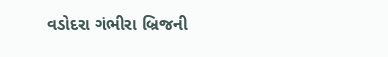વડોદરા ગંભીરા બ્રિજની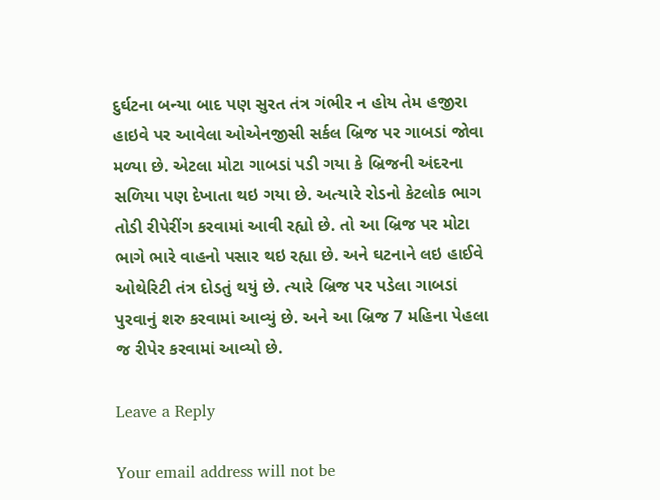દુર્ઘટના બન્યા બાદ પણ સુરત તંત્ર ગંભીર ન હોય તેમ હજીરા હાઇવે પર આવેલા ઓએનજીસી સર્કલ બ્રિજ પર ગાબડાં જોવા મળ્યા છે. એટલા મોટા ગાબડાં પડી ગયા કે બ્રિજની અંદરના સળિયા પણ દેખાતા થઇ ગયા છે. અત્યારે રોડનો કેટલોક ભાગ તોડી રીપેરીંગ કરવામાં આવી રહ્યો છે. તો આ બ્રિજ પર મોટા ભાગે ભારે વાહનો પસાર થઇ રહ્યા છે. અને ઘટનાને લઇ હાઈવે ઓથેરિટી તંત્ર દોડતું થયું છે. ત્યારે બ્રિજ પર પડેલા ગાબડાં પુરવાનું શરુ કરવામાં આવ્યું છે. અને આ બ્રિજ 7 મહિના પેહલા જ રીપેર કરવામાં આવ્યો છે.

Leave a Reply

Your email address will not be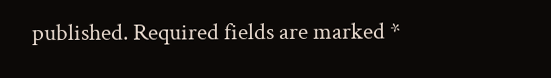published. Required fields are marked *